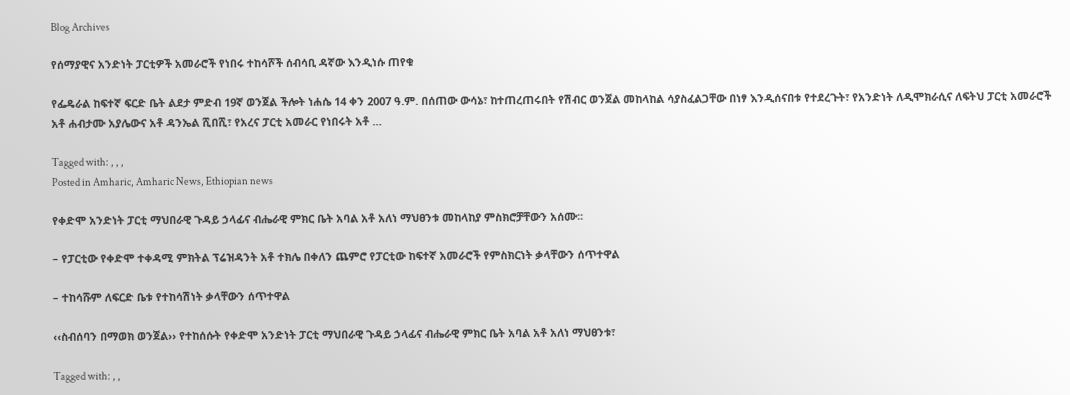Blog Archives

የሰማያዊና አንድነት ፓርቲዎች አመራሮች የነበሩ ተከሳሾች ሰብሳቢ ዳኛው እንዲነሱ ጠየቁ

የፌዴራል ከፍተኛ ፍርድ ቤት ልደታ ምድብ 19ኛ ወንጀል ችሎት ነሐሴ 14 ቀን 2007 ዓ.ም. በሰጠው ውሳኔ፣ ከተጠረጠሩበት የሽብር ወንጀል መከላከል ሳያስፈልጋቸው በነፃ እንዲሰናበቱ የተደረጉት፣ የአንድነት ለዲሞክራሲና ለፍትህ ፓርቲ አመራሮች አቶ ሐብታሙ አያሌውና አቶ ዳንኤል ሺበሺ፣ የአረና ፓርቲ አመራር የነበሩት አቶ …

Tagged with: , , ,
Posted in Amharic, Amharic News, Ethiopian news

የቀድሞ አንድነት ፓርቲ ማህበራዊ ጉዳይ ኃላፊና ብሔራዊ ምክር ቤት አባል አቶ አለነ ማህፀንቱ መከላከያ ምስክሮቻቸውን አሰሙ፡፡

– የፓርቲው የቀድሞ ተቀዳሚ ምክትል ፕሬዝዳንት አቶ ተክሌ በቀለን ጨምሮ የፓርቲው ከፍተኛ አመራሮች የምስክርነት ቃላቸውን ሰጥተዋል

– ተከሳሹም ለፍርድ ቤቱ የተከሳሽነት ቃላቸውን ሰጥተዋል

‹‹ስብሰባን በማወክ ወንጀል›› የተከሰሱት የቀድሞ አንድነት ፓርቲ ማህበራዊ ጉዳይ ኃላፊና ብሔራዊ ምክር ቤት አባል አቶ አለነ ማህፀንቱ፣

Tagged with: , ,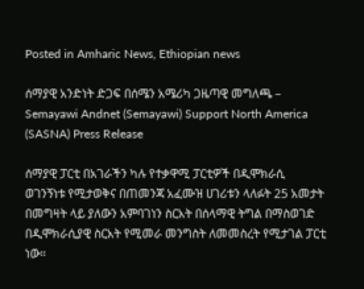Posted in Amharic News, Ethiopian news

ሰማያዊ አንድነት ድጋፍ በሰሜን አሜሪካ ጋዜጣዊ መግለጫ – Semayawi Andnet (Semayawi) Support North America (SASNA) Press Release

ሰማያዊ ፓርቲ በአገራችን ካሉ የተቃዋሚ ፓርቲዎች በዲሞክራሲ ወገንኝነቱ የሚታወቅና በጠመንጃ አፈሙዝ ሀገሪቱን ላለፉት 25 አመታት በመግዛት ላይ ያለውን አምባገነን ስርአት በሰላማዊ ትግል በማስወገድ በዲሞክራሲያዊ ስርአት የሚመራ መንግስት ለመመስረት የሚታገል ፓርቲ ነው።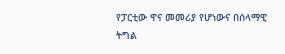የፓርቲው ዋና መመሪያ የሆነውና በሰላማዊ ትግል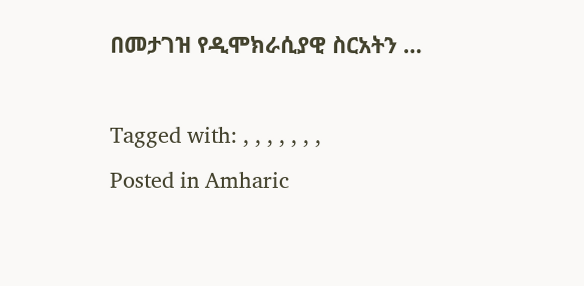በመታገዝ የዲሞክራሲያዊ ስርአትን …

Tagged with: , , , , , , ,
Posted in Amharic